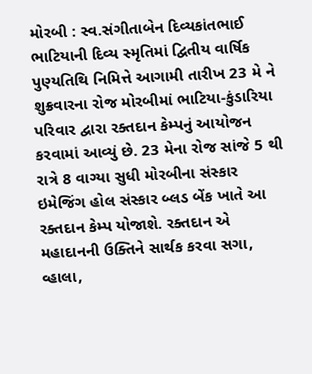મોરબી : સ્વ.સંગીતાબેન દિવ્યકાંતભાઈ ભાટિયાની દિવ્ય સ્મૃતિમાં દ્વિતીય વાર્ષિક પુણ્યતિથિ નિમિત્તે આગામી તારીખ 23 મે ને શુક્રવારના રોજ મોરબીમાં ભાટિયા-કુંડારિયા પરિવાર દ્વારા રક્તદાન કેમ્પનું આયોજન કરવામાં આવ્યું છે. 23 મેના રોજ સાંજે 5 થી રાત્રે 8 વાગ્યા સુધી મોરબીના સંસ્કાર ઇમેજિંગ હોલ સંસ્કાર બ્લડ બેંક ખાતે આ રક્તદાન કેમ્પ યોજાશે. રક્તદાન એ મહાદાનની ઉક્તિને સાર્થક કરવા સગા, વ્હાલા,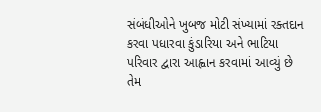સંબંધીઓને ખુબજ મોટી સંખ્યામાં રક્તદાન કરવા પધારવા કુંડારિયા અને ભાટિયા પરિવાર દ્વારા આહ્વાન કરવામાં આવ્યું છે તેમ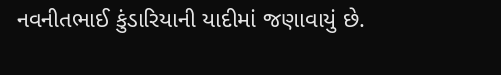નવનીતભાઈ કુંડારિયાની યાદીમાં જણાવાયું છે.